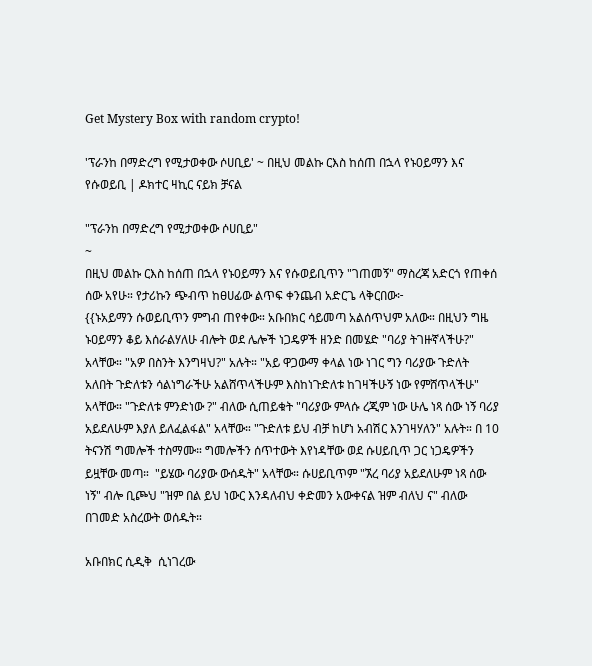Get Mystery Box with random crypto!

'ፕራንከ በማድረግ የሚታወቀው ሶሀቢይ' ~ በዚህ መልኩ ርእስ ከሰጠ በኋላ የኑ0ይማን እና የሱወይቢ | ዶክተር ዛኪር ናይክ ቻናል

"ፕራንከ በማድረግ የሚታወቀው ሶሀቢይ"
~
በዚህ መልኩ ርእስ ከሰጠ በኋላ የኑ0ይማን እና የሱወይቢጥን "ገጠመኝ" ማስረጃ አድርጎ የጠቀሰ ሰው አየሁ። የታሪኩን ጭብጥ ከፀሀፊው ልጥፍ ቀንጨብ አድርጌ ላቅርበው፦
{{ኑአይማን ሱወይቢጥን ምግብ ጠየቀው። አቡበክር ሳይመጣ አልሰጥህም አለው። በዚህን ግዜ ኑዐይማን ቆይ እሰራልሃለሁ ብሎት ወደ ሌሎች ነጋዴዎች ዘንድ በመሄድ "ባሪያ ትገዙኛላችሁ?" አላቸው። "አዎ በስንት እንግዛህ?" አሉት። "አይ ዋጋውማ ቀላል ነው ነገር ግን ባሪያው ጉድለት አለበት ጉድለቱን ሳልነግራችሁ አልሸጥላችሁም እስከነጉድለቱ ከገዛችሁኝ ነው የምሸጥላችሁ" አላቸው። "ጉድለቱ ምንድነው ?" ብለው ሲጠይቁት "ባሪያው ምላሱ ረጂም ነው ሁሌ ነጻ ሰው ነኝ ባሪያ አይደለሁም እያለ ይለፈልፋል" አላቸው። "ጉድለቱ ይህ ብቻ ከሆነ አብሽር እንገዛሃለን" አሉት። በ 10 ትናንሽ ግመሎች ተስማሙ። ግመሎችን ሰጥተውት እየነዳቸው ወደ ሱሀይቢጥ ጋር ነጋዴዎችን ይዟቸው መጣ።  "ይሄው ባሪያው ውሰዱት" አላቸው። ሱሀይቢጥም "ኧረ ባሪያ አይደለሁም ነጻ ሰው ነኝ" ብሎ ቢጮህ "ዝም በል ይህ ነውር እንዳለብህ ቀድመን አውቀናል ዝም ብለህ ና" ብለው በገመድ አስረውት ወሰዱት።

አቡበክር ሲዲቅ  ሲነገረው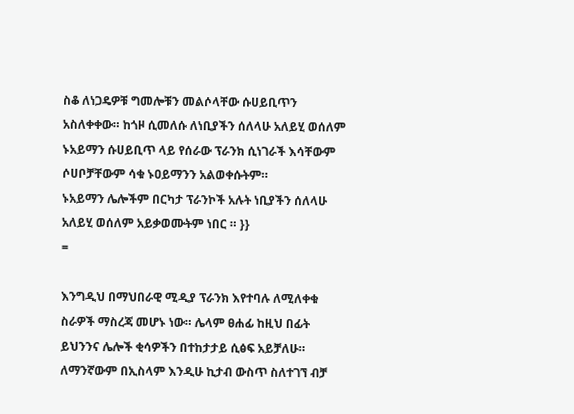ስቆ ለነጋዴዎቹ ግመሎቹን መልሶላቸው ሱሀይቢጥን አስለቀቀው። ከጎዞ ሲመለሱ ለነቢያችን ሰለላሁ አለይሂ ወሰለም ኑአይማን ሱሀይቢጥ ላይ የሰራው ፕራንክ ሲነገራች እሳቸውም ሶሀቦቻቸውም ሳቁ ኑዐይማንን አልወቀሱትም።
ኑአይማን ሌሎችም በርካታ ፕራንኮች አሉት ነቢያችን ሰለላሁ አለይሂ ወሰለም አይቃወሙትም ነበር ። }}
=

እንግዲህ በማህበራዊ ሚዲያ ፕራንክ እየተባሉ ለሚለቀቁ ስራዎች ማስረጃ መሆኑ ነው። ሌላም ፀሐፊ ከዚህ በፊት ይህንንና ሌሎች ቂሳዎችን በተከታታይ ሲፅፍ አይቻለሁ።
ለማንኛውም በኢስላም እንዲሁ ኪታብ ውስጥ ስለተገኘ ብቻ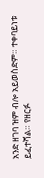አንድ ዘገባ ዝም ብሎ አይወስድም። ተቀባይነቱ ይፈተሻል። የዘርፉ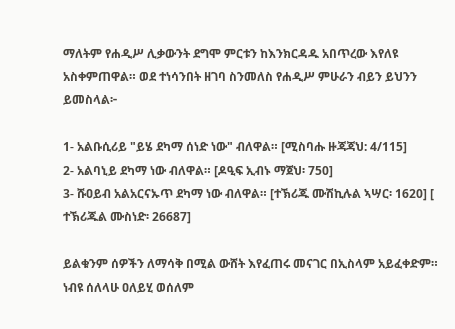ማለትም የሐዲሥ ሊቃውንት ደግሞ ምርቱን ከእንክርዳዱ አበጥረው እየለዩ አስቀምጠዋል። ወደ ተነሳንበት ዘገባ ስንመለስ የሐዲሥ ምሁራን ብይን ይህንን ይመስላል፦

1- አልቡሲሪይ "ይሄ ደካማ ሰነድ ነው" ብለዋል። [ሚስባሑ ዙጃጃህ: 4/115]
2- አልባኒይ ደካማ ነው ብለዋል። [ዶዒፍ ኢብኑ ማጀህ፡ 750]
3- ሹዐይብ አልአርናኡጥ ደካማ ነው ብለዋል። [ተኽሪጁ ሙሽኪሉል ኣሣር፡ 1620] [ ተኽሪጁል ሙስነድ፡ 26687]

ይልቁንም ሰዎችን ለማሳቅ በሚል ውሸት እየፈጠሩ መናገር በኢስላም አይፈቀድም። ነብዩ ሰለላሁ ዐለይሂ ወሰለም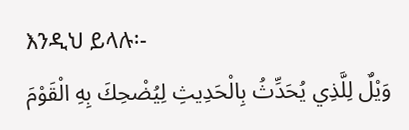እንዲህ ይላሉ፡-
وَيْلٌ لِلَّذِي يُحَدِّثُ بِالْحَدِيثِ لِيُضْحِكَ بِهِ الْقَوْمَ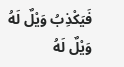فَيَكْذِبُ وَيْلٌ لَهُ وَيْلٌ لَهُ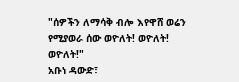"ሰዎችን ለማሳቅ ብሎ እየዋሸ ወሬን የሚያወራ ሰው ወዮለት! ወዮለት! ወዮለት!"
አቡነ ዳውድ፣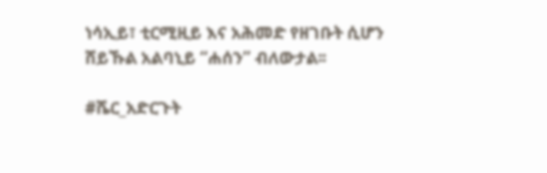ነሳኢይ፣ ቲርሚዚይ እና አሕመድ የዘገቡት ሲሆን ሸይኹል አልባኒይ “ሐሰን” ብለውታል፡፡

#ሼር_አድርጉት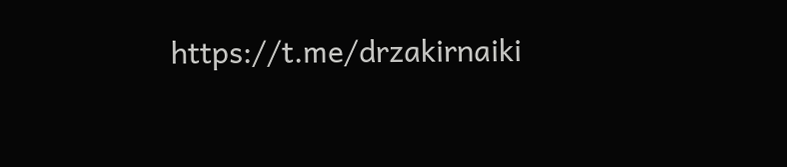https://t.me/drzakirnaiki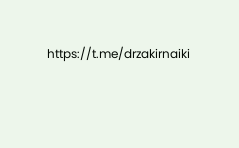https://t.me/drzakirnaiki